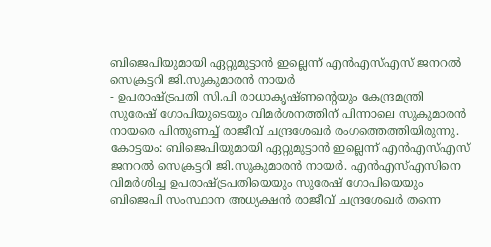ബിജെപിയുമായി ഏറ്റുമുട്ടാൻ ഇല്ലെന്ന് എൻഎസ്എസ് ജനറൽ സെക്രട്ടറി ജി.സുകുമാരൻ നായർ
- ഉപരാഷ്ട്രപതി സി.പി രാധാകൃഷ്ണന്റെയും കേന്ദ്രമന്ത്രി സുരേഷ് ഗോപിയുടെയും വിമർശനത്തിന് പിന്നാലെ സുകുമാരൻ നായരെ പിന്തുണച്ച് രാജീവ് ചന്ദ്രശേഖർ രംഗത്തെത്തിയിരുന്നു.
കോട്ടയം: ബിജെപിയുമായി ഏറ്റുമുട്ടാൻ ഇല്ലെന്ന് എൻഎസ്എസ് ജനറൽ സെക്രട്ടറി ജി.സുകുമാരൻ നായർ. എൻഎസ്എസിനെ വിമർശിച്ച ഉപരാഷ്ട്രപതിയെയും സുരേഷ് ഗോപിയെയും ബിജെപി സംസ്ഥാന അധ്യക്ഷൻ രാജീവ് ചന്ദ്രശേഖർ തന്നെ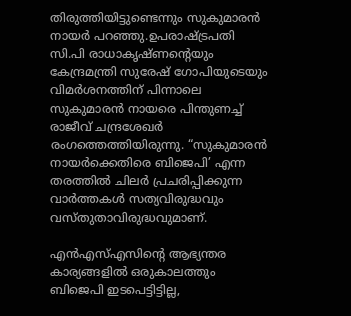തിരുത്തിയിട്ടുണ്ടെന്നും സുകുമാരൻ നായർ പറഞ്ഞു.ഉപരാഷ്ട്രപതി സി.പി രാധാകൃഷ്ണന്റെയും കേന്ദ്രമന്ത്രി സുരേഷ് ഗോപിയുടെയും വിമർശനത്തിന് പിന്നാലെ സുകുമാരൻ നായരെ പിന്തുണച്ച് രാജീവ് ചന്ദ്രശേഖർ രംഗത്തെത്തിയിരുന്നു. “സുകുമാരൻ നായർക്കെതിരെ ബിജെപി’ എന്ന തരത്തിൽ ചിലർ പ്രചരിപ്പിക്കുന്ന വാർത്തകൾ സത്യവിരുദ്ധവും വസ്തുതാവിരുദ്ധവുമാണ്.

എൻഎസ്എസിന്റെ ആഭ്യന്തര കാര്യങ്ങളിൽ ഒരുകാലത്തും ബിജെപി ഇടപെട്ടിട്ടില്ല,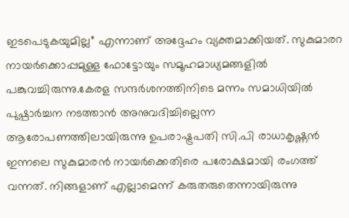ഇടപെടുകയുമില്ല” എന്നാണ് അദ്ദേഹം വ്യക്തമാക്കിയത്. സുകുമാരറ നായർക്കൊപ്പമുള്ള ഫോട്ടോയും സമൂഹമാധ്യമങ്ങളിൽ പങ്കുവച്ചിരുന്നു.കേരള സന്ദർശനത്തിനിടെ മന്നം സമാധിയിൽ പുഷ്പാർച്ചന നടത്താൻ അനുവദിച്ചില്ലെന്ന ആരോപണത്തിലായിരുന്നു ഉപരാഷ്ട്രപതി സി.പി രാധാകൃഷ്ണൻ ഇന്നലെ സുകുമാരൻ നായർക്കെതിരെ പരോക്ഷമായി രംഗത്ത് വന്നത്. നിങ്ങളാണ് എല്ലാമെന്ന് കരുതരുതെന്നായിരുന്നു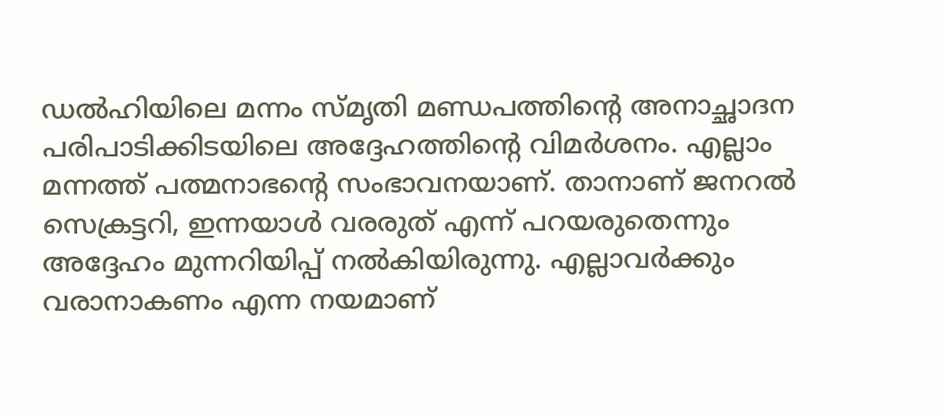ഡൽഹിയിലെ മന്നം സ്മൃതി മണ്ഡപത്തിന്റെ അനാച്ഛാദന പരിപാടിക്കിടയിലെ അദ്ദേഹത്തിന്റെ വിമർശനം. എല്ലാം മന്നത്ത് പത്മനാഭന്റെ സംഭാവനയാണ്. താനാണ് ജനറൽ സെക്രട്ടറി, ഇന്നയാൾ വരരുത് എന്ന് പറയരുതെന്നും അദ്ദേഹം മുന്നറിയിപ്പ് നൽകിയിരുന്നു. എല്ലാവർക്കും വരാനാകണം എന്ന നയമാണ്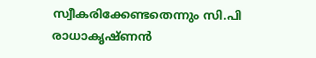സ്വീകരിക്കേണ്ടതെന്നും സി.പി രാധാകൃഷ്ണൻ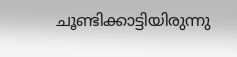ചൂണ്ടിക്കാട്ടിയിരുന്നു